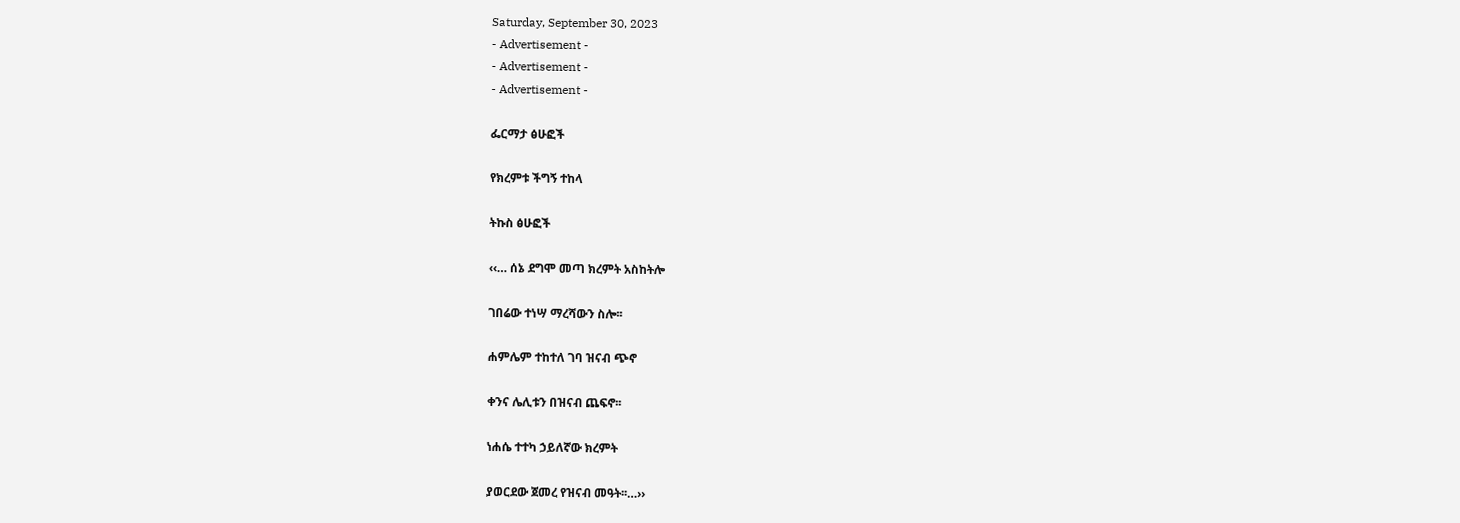Saturday, September 30, 2023
- Advertisement -
- Advertisement -
- Advertisement -

ፌርማታ ፅሁፎች

የክረምቱ ችግኝ ተከላ

ትኩስ ፅሁፎች

‹‹… ሰኔ ደግሞ መጣ ክረምት አስከትሎ

ገበሬው ተነሣ ማረሻውን ስሎ፡፡

ሐምሌም ተከተለ ገባ ዝናብ ጭኖ

ቀንና ሌሊቱን በዝናብ ጨፍኖ፡፡

ነሐሴ ተተካ ኃይለኛው ክረምት

ያወርደው ጀመረ የዝናብ መዓት፡፡…››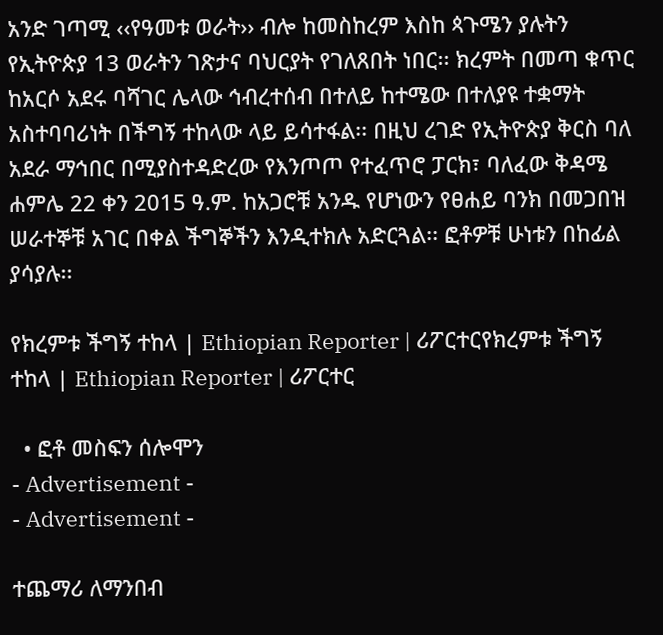አንድ ገጣሚ ‹‹የዓመቱ ወራት›› ብሎ ከመስከረም እስከ ጳጉሜን ያሉትን የኢትዮጵያ 13 ወራትን ገጽታና ባህርያት የገለጸበት ነበር፡፡ ክረምት በመጣ ቁጥር ከአርሶ አደሩ ባሻገር ሌላው ኅብረተሰብ በተለይ ከተሜው በተለያዩ ተቋማት አስተባባሪነት በችግኝ ተከላው ላይ ይሳተፋል፡፡ በዚህ ረገድ የኢትዮጵያ ቅርስ ባለ አደራ ማኅበር በሚያስተዳድረው የእንጦጦ የተፈጥሮ ፓርክ፣ ባለፈው ቅዳሜ ሐምሌ 22 ቀን 2015 ዓ.ም. ከአጋሮቹ አንዱ የሆነውን የፀሐይ ባንክ በመጋበዝ ሠራተኞቹ አገር በቀል ችግኞችን እንዲተክሉ አድርጓል፡፡ ፎቶዎቹ ሁነቱን በከፊል ያሳያሉ፡፡

የክረምቱ ችግኝ ተከላ | Ethiopian Reporter | ሪፖርተርየክረምቱ ችግኝ ተከላ | Ethiopian Reporter | ሪፖርተር

  • ፎቶ መስፍን ሰሎሞን
- Advertisement -
- Advertisement -

ተጨማሪ ለማንበብ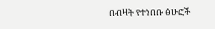በብዛት የተነበቡ ፅሁፎች